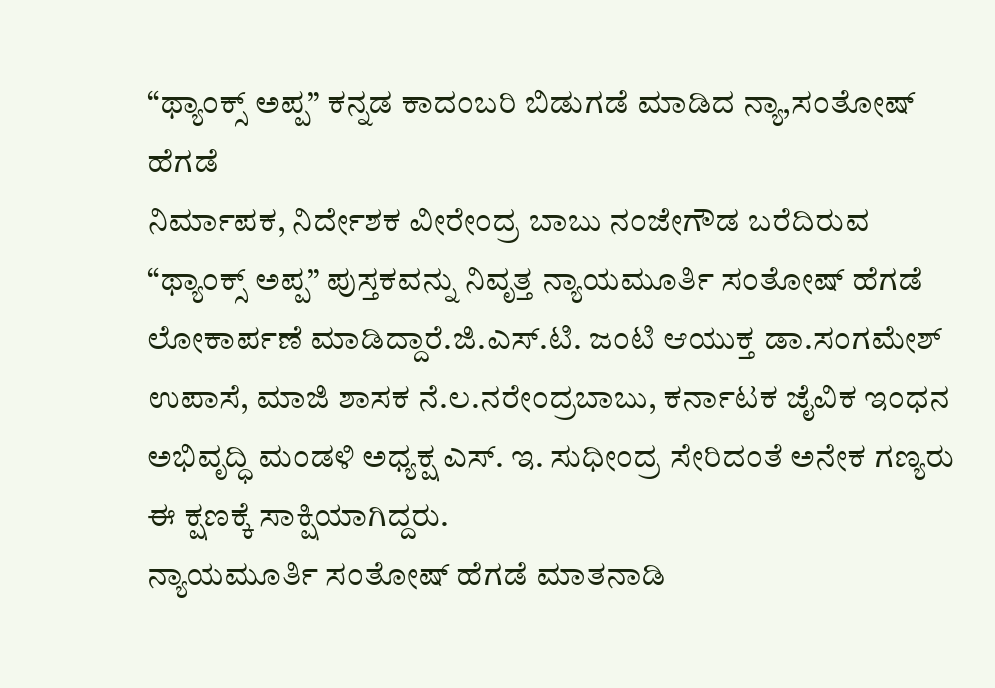“ಥ್ಯಾಂಕ್ಸ್ ಅಪ್ಪ” ಕನ್ನಡ ಕಾದಂಬರಿ ಬಿಡುಗಡೆ ಮಾಡಿದ ನ್ಯಾ,ಸಂತೋಷ್ ಹೆಗಡೆ
ನಿರ್ಮಾಪಕ, ನಿರ್ದೇಶಕ ವೀರೇಂದ್ರ ಬಾಬು ನಂಜೇಗೌಡ ಬರೆದಿರುವ “ಥ್ಯಾಂಕ್ಸ್ ಅಪ್ಪ” ಪುಸ್ತಕವನ್ನು ನಿವೃತ್ತ ನ್ಯಾಯಮೂರ್ತಿ ಸಂತೋಷ್ ಹೆಗಡೆ ಲೋಕಾರ್ಪಣೆ ಮಾಡಿದ್ದಾರೆ.ಜಿ.ಎಸ್.ಟಿ. ಜಂಟಿ ಆಯುಕ್ತ ಡಾ.ಸಂಗಮೇಶ್ ಉಪಾಸೆ, ಮಾಜಿ ಶಾಸಕ ನೆ.ಲ.ನರೇಂದ್ರಬಾಬು, ಕರ್ನಾಟಕ ಜೈವಿಕ ಇಂಧನ ಅಭಿವೃದ್ಧಿ ಮಂಡಳಿ ಅಧ್ಯಕ್ಷ ಎಸ್. ಇ. ಸುಧೀಂದ್ರ ಸೇರಿದಂತೆ ಅನೇಕ ಗಣ್ಯರು ಈ ಕ್ಷಣಕ್ಕೆ ಸಾಕ್ಷಿಯಾಗಿದ್ದರು.
ನ್ಯಾಯಮೂರ್ತಿ ಸಂತೋಷ್ ಹೆಗಡೆ ಮಾತನಾಡಿ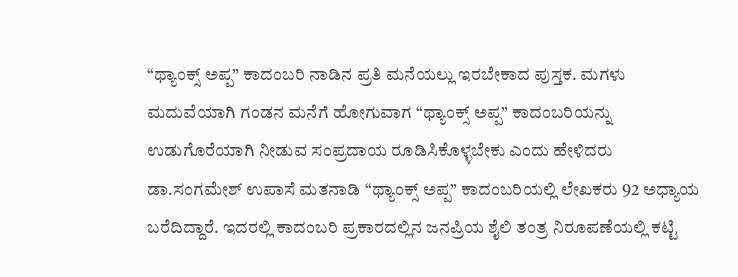“ಥ್ಯಾಂಕ್ಸ್ ಅಪ್ಪ” ಕಾದಂಬರಿ ನಾಡಿನ ಪ್ರತಿ ಮನೆಯಲ್ಲು ಇರಬೇಕಾದ ಪುಸ್ತಕ. ಮಗಳು ಮದುವೆಯಾಗಿ ಗಂಡನ ಮನೆಗೆ ಹೋಗುವಾಗ “ಥ್ಯಾಂಕ್ಸ್ ಅಪ್ಪ” ಕಾದಂಬರಿಯನ್ನು ಉಡುಗೊರೆಯಾಗಿ ನೀಡುವ ಸಂಪ್ರದಾಯ ರೂಡಿಸಿಕೊಳ್ಳಬೇಕು ಎಂದು ಹೇಳಿದರು
ಡಾ.ಸಂಗಮೇಶ್ ಉಪಾಸೆ ಮತನಾಡಿ “ಥ್ಯಾಂಕ್ಸ್ ಅಪ್ಪ” ಕಾದಂಬರಿಯಲ್ಲಿ ಲೇಖಕರು 92 ಅಧ್ಯಾಯ ಬರೆದಿದ್ದಾರೆ. ಇದರಲ್ಲಿ ಕಾದಂಬರಿ ಪ್ರಕಾರದಲ್ಲಿನ ಜನಪ್ರಿಯ ಶೈಲಿ ತಂತ್ರ ನಿರೂಪಣೆಯಲ್ಲಿ ಕಟ್ಟಿ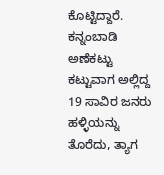ಕೊಟ್ಟಿದ್ದಾರೆ. ಕನ್ನಂಬಾಡಿ ಅಣೆಕಟ್ಟು ಕಟ್ಟುವಾಗ ಅಲ್ಲಿದ್ದ 19 ಸಾವಿರ ಜನರು ಹಳ್ಳಿಯನ್ನು ತೊರೆದು, ತ್ಯಾಗ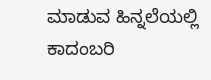ಮಾಡುವ ಹಿನ್ನಲೆಯಲ್ಲಿ ಕಾದಂಬರಿ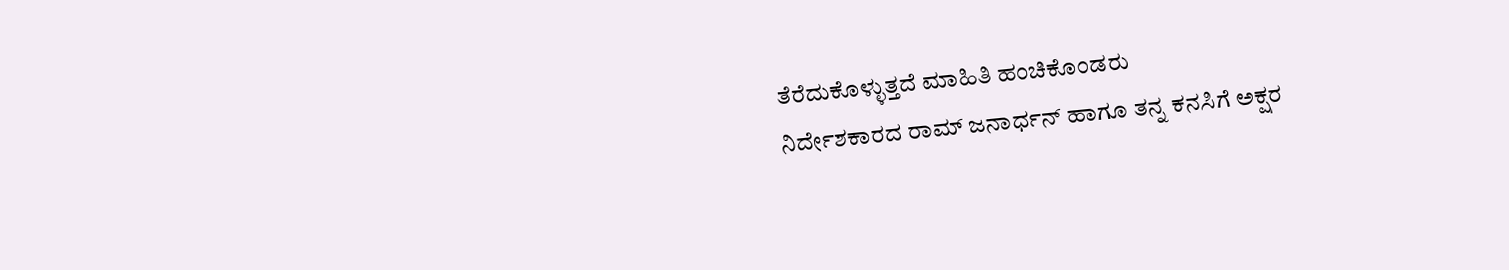ತೆರೆದುಕೊಳ್ಳುತ್ತದೆ ಮಾಹಿತಿ ಹಂಚಿಕೊಂಡರು
ನಿರ್ದೇಶಕಾರದ ರಾಮ್ ಜನಾರ್ಧನ್ ಹಾಗೂ ತನ್ನ ಕನಸಿಗೆ ಅಕ್ಷರ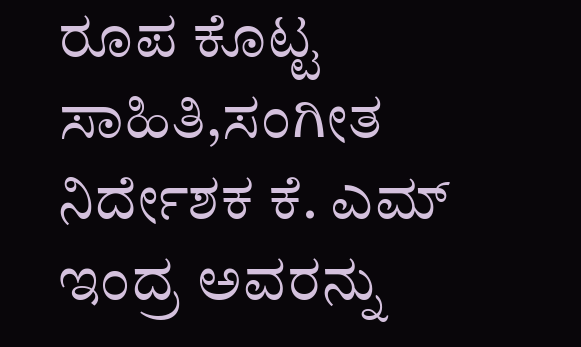ರೂಪ ಕೊಟ್ಟ ಸಾಹಿತಿ,ಸಂಗೀತ ನಿರ್ದೇಶಕ ಕೆ. ಎಮ್ ಇಂದ್ರ ಅವರನ್ನು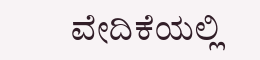ವೇದಿಕೆಯಲ್ಲಿ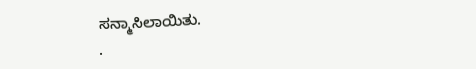ಸನ್ಮಾಸಿಲಾಯಿತು.
.